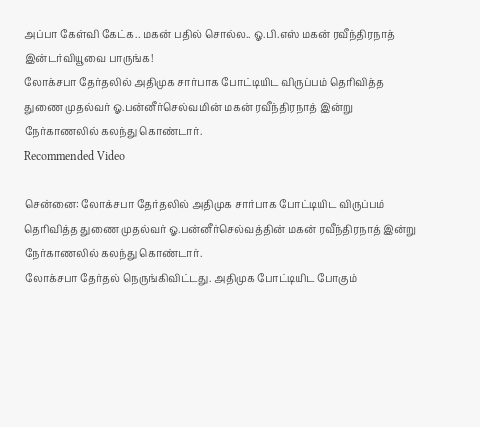அப்பா கேள்வி கேட்க.. மகன் பதில் சொல்ல.. ஓ.பி.எஸ் மகன் ரவீந்திரநாத் இன்டர்வியூவை பாருங்க!
லோக்சபா தேர்தலில் அதிமுக சார்பாக போட்டியிட விருப்பம் தெரிவித்த துணை முதல்வர் ஓ.பன்னீர்செல்வமின் மகன் ரவீந்திரநாத் இன்று நேர்காணலில் கலந்து கொண்டார்.
Recommended Video

சென்னை: லோக்சபா தேர்தலில் அதிமுக சார்பாக போட்டியிட விருப்பம் தெரிவித்த துணை முதல்வர் ஓ.பன்னீர்செல்வத்தின் மகன் ரவீந்திரநாத் இன்று நேர்காணலில் கலந்து கொண்டார்.
லோக்சபா தேர்தல் நெருங்கிவிட்டது. அதிமுக போட்டியிட போகும்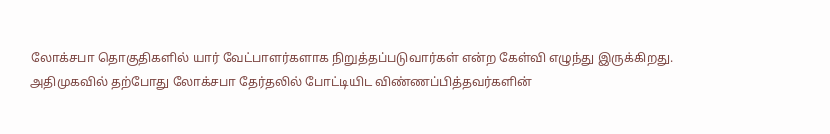லோக்சபா தொகுதிகளில் யார் வேட்பாளர்களாக நிறுத்தப்படுவார்கள் என்ற கேள்வி எழுந்து இருக்கிறது.
அதிமுகவில் தற்போது லோக்சபா தேர்தலில் போட்டியிட விண்ணப்பித்தவர்களின்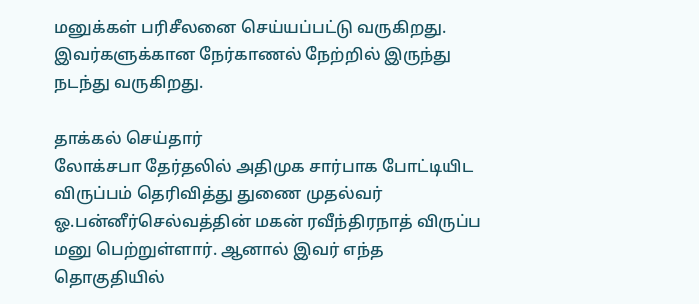மனுக்கள் பரிசீலனை செய்யப்பட்டு வருகிறது. இவர்களுக்கான நேர்காணல் நேற்றில் இருந்து நடந்து வருகிறது.

தாக்கல் செய்தார்
லோக்சபா தேர்தலில் அதிமுக சார்பாக போட்டியிட விருப்பம் தெரிவித்து துணை முதல்வர் ஓ.பன்னீர்செல்வத்தின் மகன் ரவீந்திரநாத் விருப்ப மனு பெற்றுள்ளார். ஆனால் இவர் எந்த தொகுதியில்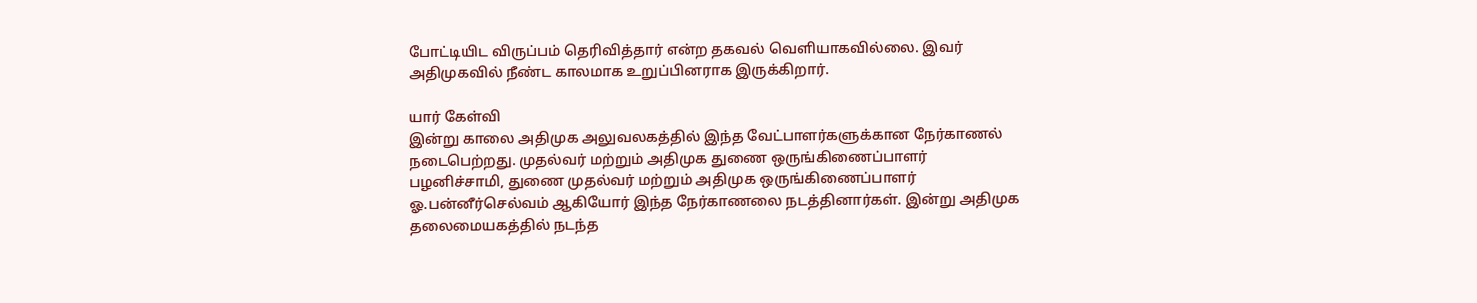போட்டியிட விருப்பம் தெரிவித்தார் என்ற தகவல் வெளியாகவில்லை. இவர் அதிமுகவில் நீண்ட காலமாக உறுப்பினராக இருக்கிறார்.

யார் கேள்வி
இன்று காலை அதிமுக அலுவலகத்தில் இந்த வேட்பாளர்களுக்கான நேர்காணல் நடைபெற்றது. முதல்வர் மற்றும் அதிமுக துணை ஒருங்கிணைப்பாளர் பழனிச்சாமி, துணை முதல்வர் மற்றும் அதிமுக ஒருங்கிணைப்பாளர் ஓ.பன்னீர்செல்வம் ஆகியோர் இந்த நேர்காணலை நடத்தினார்கள். இன்று அதிமுக தலைமையகத்தில் நடந்த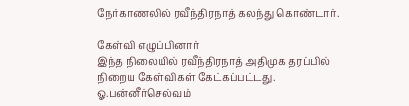நேர்காணலில் ரவீந்திரநாத் கலந்து கொண்டார்.

கேள்வி எழுப்பினார்
இந்த நிலையில் ரவீந்திரநாத் அதிமுக தரப்பில் நிறைய கேள்விகள் கேட்கப்பட்டது. ஓ.பன்னீர்செல்வம்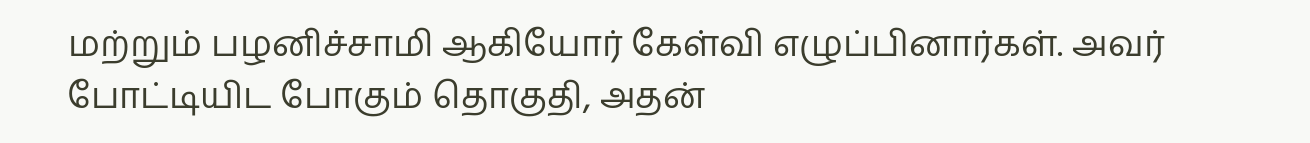மற்றும் பழனிச்சாமி ஆகியோர் கேள்வி எழுப்பினார்கள். அவர் போட்டியிட போகும் தொகுதி, அதன்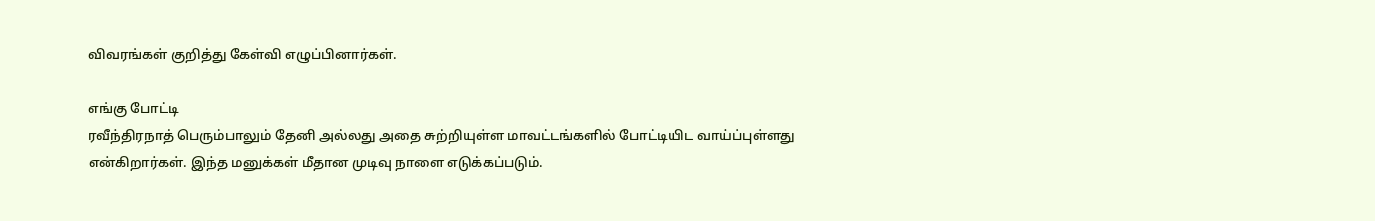விவரங்கள் குறித்து கேள்வி எழுப்பினார்கள்.

எங்கு போட்டி
ரவீந்திரநாத் பெரும்பாலும் தேனி அல்லது அதை சுற்றியுள்ள மாவட்டங்களில் போட்டியிட வாய்ப்புள்ளது என்கிறார்கள். இந்த மனுக்கள் மீதான முடிவு நாளை எடுக்கப்படும்.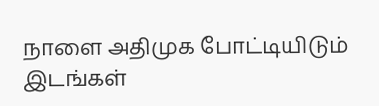நாளை அதிமுக போட்டியிடும் இடங்கள்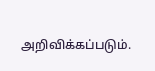அறிவிக்கப்படும்.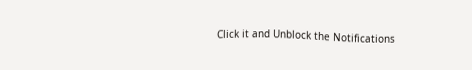Click it and Unblock the Notifications